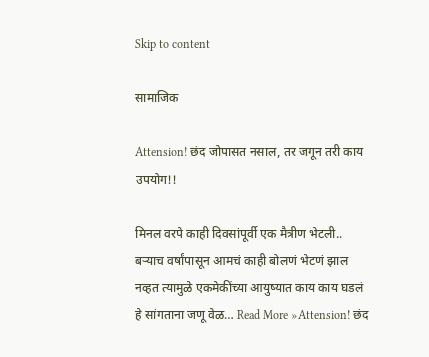Skip to content

सामाजिक

Attension! छंद जोपासत नसाल, तर जगून तरी काय उपयोग!!

मिनल वरपे काही दिवसांपूर्वी एक मैत्रीण भेटली.. बऱ्याच वर्षांपासून आमचं काही बोलणं भेटणं झाल नव्हत त्यामुळे एकमेकींच्या आयुष्यात काय काय घडलं हे सांगताना जणू वेळ… Read More »Attension! छंद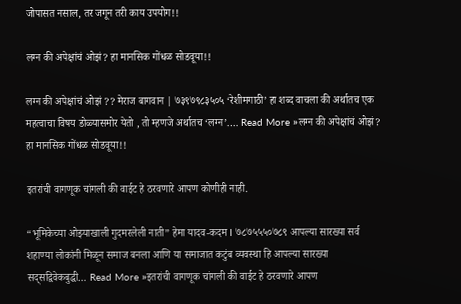जोपासत नसाल, तर जगून तरी काय उपयोग!!

लग्न की अपेक्षांचं ओझं? हा मानसिक गोंधळ सोडवूया!!

लग्न की अपेक्षांचं ओझं ?? मेराज बागवान | ७३९७९८३५०५ ‘रेशीमगाठी’ हा शब्द वाचला की अर्थातच एक महत्वाचा विषय डोळ्यासमोर येतो , तो म्हणजे अर्थातच ‘लग्न’.… Read More »लग्न की अपेक्षांचं ओझं? हा मानसिक गोंधळ सोडवूया!!

इतरांची वागणूक चांगली की वाईट हे ठरवणारे आपण कोणीही नाही.

“भूमिकेच्या ओझ्याखाली गुदमरलेली नाती” हेमा यादव-कदम I ७८७५५५०७८९ आपल्या सारख्या सर्व शहाण्या लोकांनी मिळून समाज बनला आणि या समाजात कटुंब व्यवस्था हि आपल्या सारख्या सद्सद्विवेकबुद्धी… Read More »इतरांची वागणूक चांगली की वाईट हे ठरवणारे आपण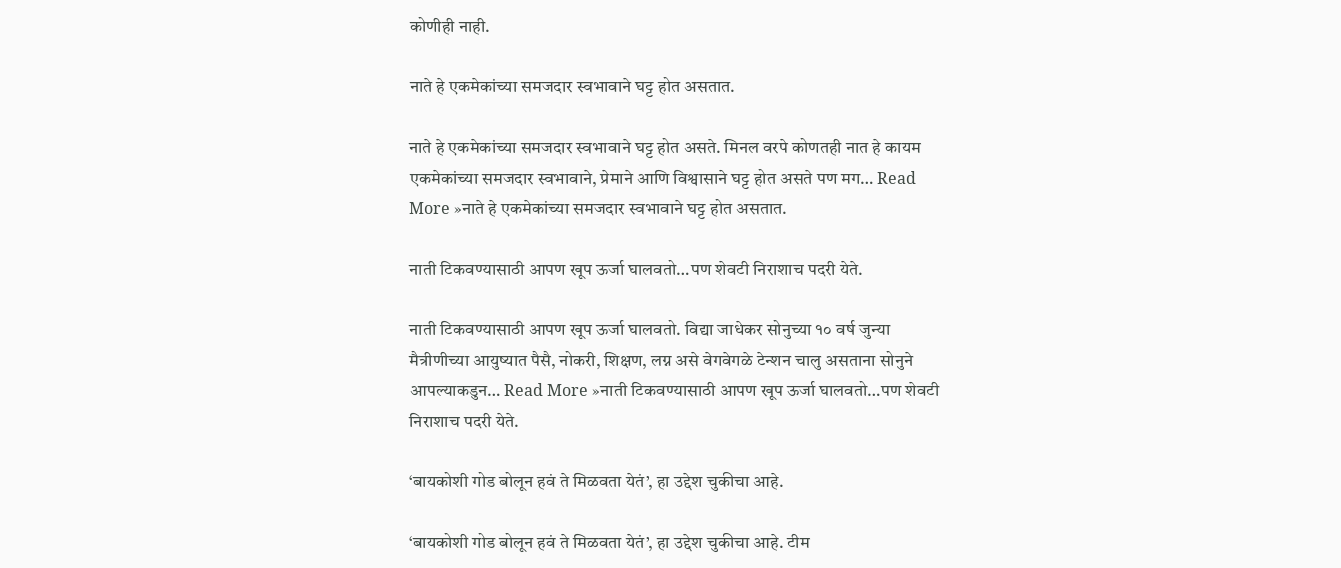कोणीही नाही.

नाते हे एकमेकांच्या समजदार स्वभावाने घट्ट होत असतात.

नाते हे एकमेकांच्या समजदार स्वभावाने घट्ट होत असते. मिनल वरपे कोणतही नात हे कायम एकमेकांच्या समजदार स्वभावाने, प्रेमाने आणि विश्वासाने घट्ट होत असते पण मग… Read More »नाते हे एकमेकांच्या समजदार स्वभावाने घट्ट होत असतात.

नाती टिकवण्यासाठी आपण खूप ऊर्जा घालवतो…पण शेवटी निराशाच पदरी येते.

नाती टिकवण्यासाठी आपण खूप ऊर्जा घालवतो. विद्या जाधेकर सोनुच्या १० वर्ष जुन्या मैत्रीणीच्या आयुष्यात पैसै, नोकरी, शिक्षण, लग्न असे वेगवेगळे टेन्शन चालु असताना सोनुने आपल्याकडुन… Read More »नाती टिकवण्यासाठी आपण खूप ऊर्जा घालवतो…पण शेवटी निराशाच पदरी येते.

‘बायकोशी गोड बोलून हवं ते मिळवता येतं’, हा उद्देश चुकीचा आहे.

‘बायकोशी गोड बोलून हवं ते मिळवता येतं’, हा उद्देश चुकीचा आहे. टीम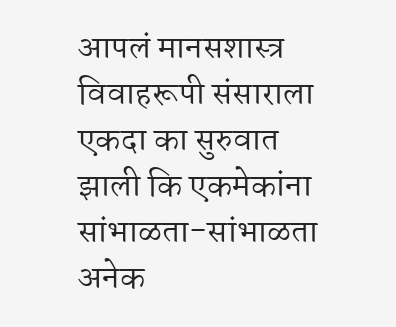आपलं मानसशास्त्र विवाहरूपी संसाराला एकदा का सुरुवात झाली कि एकमेकांना सांभाळता-सांभाळता अनेक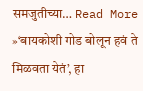समजुतीच्या… Read More »‘बायकोशी गोड बोलून हवं ते मिळवता येतं’, हा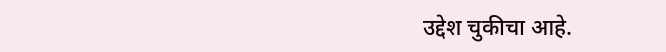उद्देश चुकीचा आहे.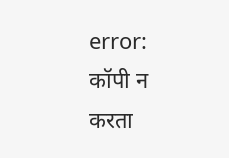error: कॉपी न करता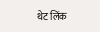थेट लिंक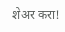शेअर करा!